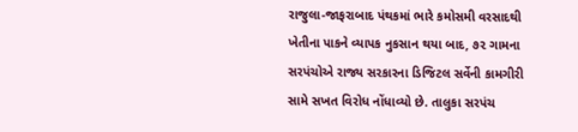રાજુલા-જાફરાબાદ પંથકમાં ભારે કમોસમી વરસાદથી ખેતીના પાકને વ્યાપક નુકસાન થયા બાદ, ૭૨ ગામના સરપંચોએ રાજ્ય સરકારના ડિજિટલ સર્વેની કામગીરી સામે સખત વિરોધ નોંધાવ્યો છે. તાલુકા સરપંચ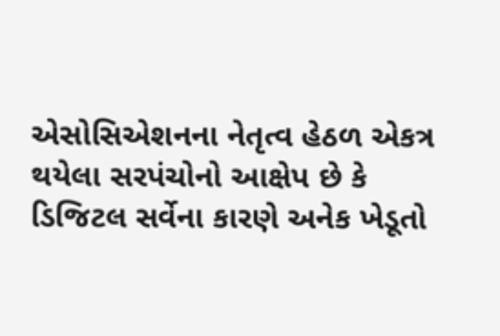એસોસિએશનના નેતૃત્વ હેઠળ એકત્ર થયેલા સરપંચોનો આક્ષેપ છે કે ડિજિટલ સર્વેના કારણે અનેક ખેડૂતો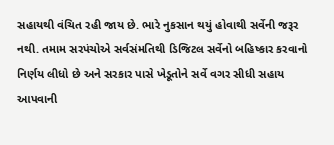સહાયથી વંચિત રહી જાય છે. ભારે નુકસાન થયું હોવાથી સર્વેની જરૂર નથી. તમામ સરપંચોએ સર્વસંમતિથી ડિજિટલ સર્વેનો બહિષ્કાર કરવાનો નિર્ણય લીધો છે અને સરકાર પાસે ખેડૂતોને સર્વે વગર સીધી સહાય આપવાની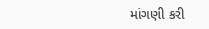માંગણી કરી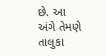છે. આ અંગે તેમણે તાલુકા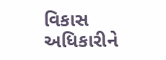વિકાસ અધિકારીને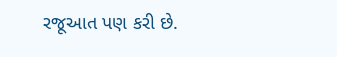રજૂઆત પણ કરી છે.